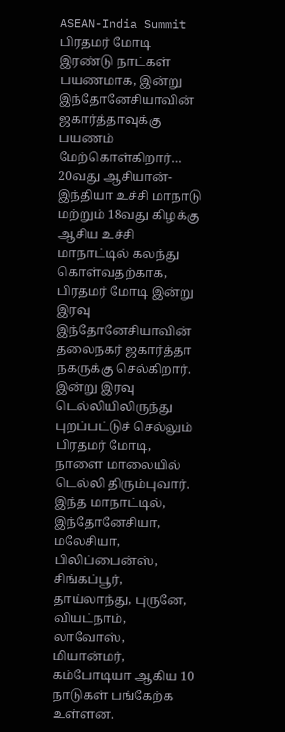ASEAN-India Summit
பிரதமர் மோடி இரண்டு நாட்கள் பயணமாக, இன்று இந்தோனேசியாவின் ஜகார்த்தாவுக்கு பயணம் மேற்கொள்கிறார்…
20வது ஆசியான்-இந்தியா உச்சி மாநாடு மற்றும் 18வது கிழக்கு ஆசிய உச்சி மாநாட்டில் கலந்து கொள்வதற்காக, பிரதமர் மோடி இன்று இரவு இந்தோனேசியாவின் தலைநகர் ஜகார்த்தா நகருக்கு செல்கிறார்.
இன்று இரவு டெல்லியிலிருந்து புறப்பட்டுச் செல்லும் பிரதமர் மோடி, நாளை மாலையில் டெல்லி திரும்புவார். இந்த மாநாட்டில், இந்தோனேசியா, மலேசியா, பிலிப்பைன்ஸ், சிங்கப்பூர், தாய்லாந்து, புருனே, வியட்நாம், லாவோஸ், மியான்மர், கம்போடியா ஆகிய 10 நாடுகள் பங்கேற்க உள்ளன.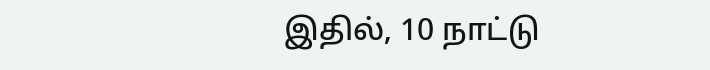இதில், 10 நாட்டு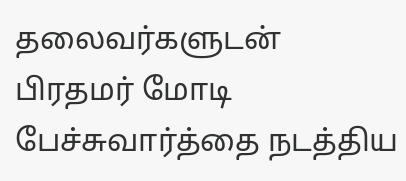தலைவர்களுடன் பிரதமர் மோடி பேச்சுவார்த்தை நடத்திய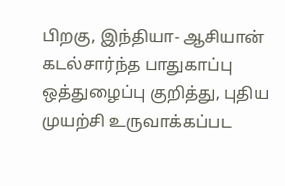பிறகு, இந்தியா- ஆசியான் கடல்சார்ந்த பாதுகாப்பு ஒத்துழைப்பு குறித்து, புதிய முயற்சி உருவாக்கப்பட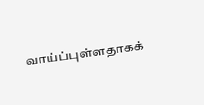வாய்ப்புள்ளதாகக்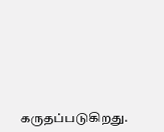கருதப்படுகிறது.